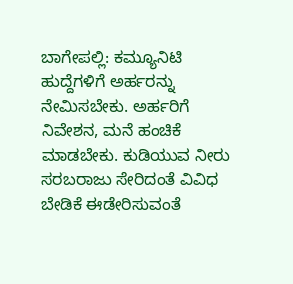ಬಾಗೇಪಲ್ಲಿ: ಕಮ್ಯೂನಿಟಿ ಹುದ್ದೆಗಳಿಗೆ ಅರ್ಹರನ್ನು ನೇಮಿಸಬೇಕು. ಅರ್ಹರಿಗೆ ನಿವೇಶನ, ಮನೆ ಹಂಚಿಕೆ ಮಾಡಬೇಕು. ಕುಡಿಯುವ ನೀರು ಸರಬರಾಜು ಸೇರಿದಂತೆ ವಿವಿಧ ಬೇಡಿಕೆ ಈಡೇರಿಸುವಂತೆ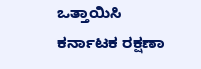ಒತ್ತಾಯಿಸಿ ಕರ್ನಾಟಕ ರಕ್ಷಣಾ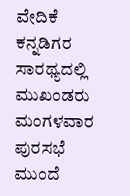ವೇದಿಕೆ ಕನ್ನಡಿಗರ ಸಾರಥ್ಯದಲ್ಲಿ ಮುಖಂಡರು ಮಂಗಳವಾರ ಪುರಸಭೆ ಮುಂದೆ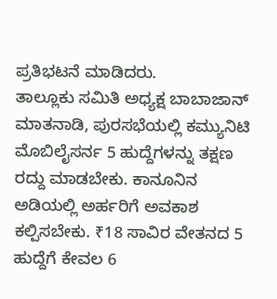ಪ್ರತಿಭಟನೆ ಮಾಡಿದರು.
ತಾಲ್ಲೂಕು ಸಮಿತಿ ಅಧ್ಯಕ್ಷ ಬಾಬಾಜಾನ್ ಮಾತನಾಡಿ, ಪುರಸಭೆಯಲ್ಲಿ ಕಮ್ಯುನಿಟಿ ಮೊಬಿಲೈಸರ್ನ 5 ಹುದ್ದೆಗಳನ್ನು ತಕ್ಷಣ ರದ್ದು ಮಾಡಬೇಕು. ಕಾನೂನಿನ ಅಡಿಯಲ್ಲಿ ಅರ್ಹರಿಗೆ ಅವಕಾಶ ಕಲ್ಪಿಸಬೇಕು. ₹18 ಸಾವಿರ ವೇತನದ 5 ಹುದ್ದೆಗೆ ಕೇವಲ 6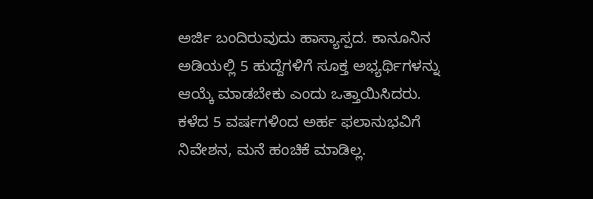ಅರ್ಜಿ ಬಂದಿರುವುದು ಹಾಸ್ಯಾಸ್ಪದ. ಕಾನೂನಿನ ಅಡಿಯಲ್ಲಿ 5 ಹುದ್ದೆಗಳಿಗೆ ಸೂಕ್ತ ಅಭ್ಯರ್ಥಿಗಳನ್ನು ಆಯ್ಕೆ ಮಾಡಬೇಕು ಎಂದು ಒತ್ತಾಯಿಸಿದರು.
ಕಳೆದ 5 ವರ್ಷಗಳಿಂದ ಅರ್ಹ ಫಲಾನುಭವಿಗೆ ನಿವೇಶನ, ಮನೆ ಹಂಚಿಕೆ ಮಾಡಿಲ್ಲ.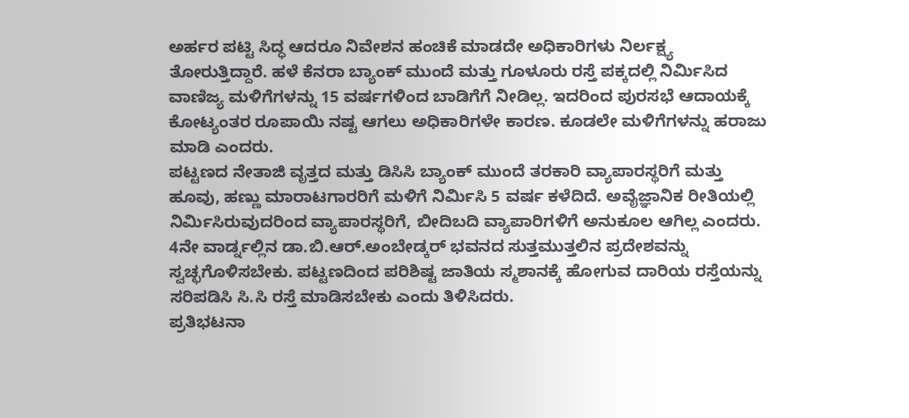ಅರ್ಹರ ಪಟ್ಟಿ ಸಿದ್ಧ ಆದರೂ ನಿವೇಶನ ಹಂಚಿಕೆ ಮಾಡದೇ ಅಧಿಕಾರಿಗಳು ನಿರ್ಲಕ್ಷ್ಯ ತೋರುತ್ತಿದ್ದಾರೆ. ಹಳೆ ಕೆನರಾ ಬ್ಯಾಂಕ್ ಮುಂದೆ ಮತ್ತು ಗೂಳೂರು ರಸ್ತೆ ಪಕ್ಕದಲ್ಲಿ ನಿರ್ಮಿಸಿದ ವಾಣಿಜ್ಯ ಮಳಿಗೆಗಳನ್ನು 15 ವರ್ಷಗಳಿಂದ ಬಾಡಿಗೆಗೆ ನೀಡಿಲ್ಲ. ಇದರಿಂದ ಪುರಸಭೆ ಆದಾಯಕ್ಕೆ ಕೋಟ್ಯಂತರ ರೂಪಾಯಿ ನಷ್ಟ ಆಗಲು ಅಧಿಕಾರಿಗಳೇ ಕಾರಣ. ಕೂಡಲೇ ಮಳಿಗೆಗಳನ್ನು ಹರಾಜು ಮಾಡಿ ಎಂದರು.
ಪಟ್ಟಣದ ನೇತಾಜಿ ವೃತ್ತದ ಮತ್ತು ಡಿಸಿಸಿ ಬ್ಯಾಂಕ್ ಮುಂದೆ ತರಕಾರಿ ವ್ಯಾಪಾರಸ್ಥರಿಗೆ ಮತ್ತು ಹೂವು, ಹಣ್ಣು ಮಾರಾಟಗಾರರಿಗೆ ಮಳಿಗೆ ನಿರ್ಮಿಸಿ 5 ವರ್ಷ ಕಳೆದಿದೆ. ಅವೈಜ್ಞಾನಿಕ ರೀತಿಯಲ್ಲಿ ನಿರ್ಮಿಸಿರುವುದರಿಂದ ವ್ಯಾಪಾರಸ್ಥರಿಗೆ, ಬೀದಿಬದಿ ವ್ಯಾಪಾರಿಗಳಿಗೆ ಅನುಕೂಲ ಆಗಿಲ್ಲ ಎಂದರು.
4ನೇ ವಾರ್ಡ್ನಲ್ಲಿನ ಡಾ.ಬಿ.ಆರ್.ಅಂಬೇಡ್ಕರ್ ಭವನದ ಸುತ್ತಮುತ್ತಲಿನ ಪ್ರದೇಶವನ್ನು ಸ್ವಚ್ಛಗೊಳಿಸಬೇಕು. ಪಟ್ಟಣದಿಂದ ಪರಿಶಿಷ್ಟ ಜಾತಿಯ ಸ್ಮಶಾನಕ್ಕೆ ಹೋಗುವ ದಾರಿಯ ರಸ್ತೆಯನ್ನು ಸರಿಪಡಿಸಿ ಸಿ.ಸಿ ರಸ್ತೆ ಮಾಡಿಸಬೇಕು ಎಂದು ತಿಳಿಸಿದರು.
ಪ್ರತಿಭಟನಾ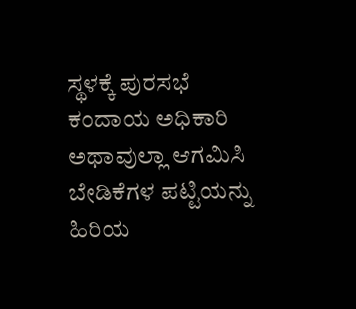ಸ್ಥಳಕ್ಕೆ ಪುರಸಭೆ ಕಂದಾಯ ಅಧಿಕಾರಿ ಅಥಾವುಲ್ಲಾ ಆಗಮಿಸಿ ಬೇಡಿಕೆಗಳ ಪಟ್ಟಿಯನ್ನು ಹಿರಿಯ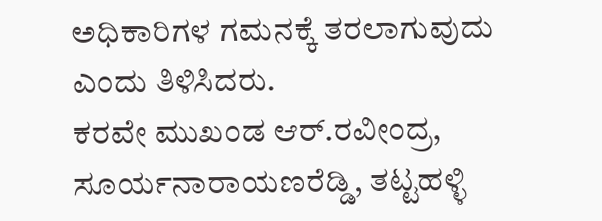ಅಧಿಕಾರಿಗಳ ಗಮನಕ್ಕೆ ತರಲಾಗುವುದು ಎಂದು ತಿಳಿಸಿದರು.
ಕರವೇ ಮುಖಂಡ ಆರ್.ರವೀಂದ್ರ, ಸೂರ್ಯನಾರಾಯಣರೆಡ್ಡಿ, ತಟ್ಟಹಳ್ಳಿ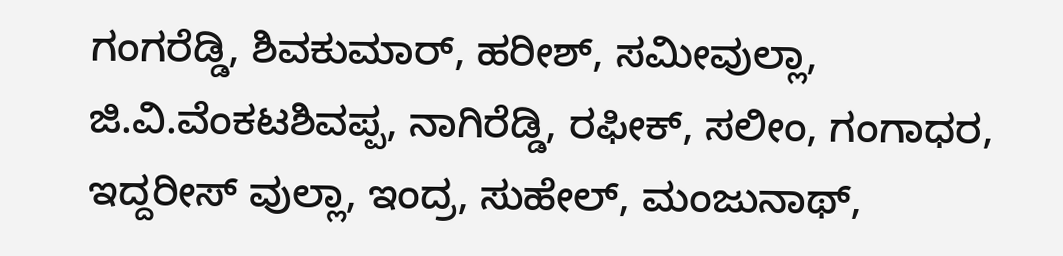ಗಂಗರೆಡ್ಡಿ, ಶಿವಕುಮಾರ್, ಹರೀಶ್, ಸಮೀವುಲ್ಲಾ, ಜಿ.ವಿ.ವೆಂಕಟಶಿವಪ್ಪ, ನಾಗಿರೆಡ್ಡಿ, ರಫೀಕ್, ಸಲೀಂ, ಗಂಗಾಧರ, ಇದ್ದರೀಸ್ ವುಲ್ಲಾ, ಇಂದ್ರ, ಸುಹೇಲ್, ಮಂಜುನಾಥ್,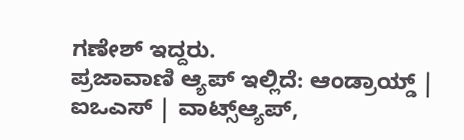ಗಣೇಶ್ ಇದ್ದರು.
ಪ್ರಜಾವಾಣಿ ಆ್ಯಪ್ ಇಲ್ಲಿದೆ: ಆಂಡ್ರಾಯ್ಡ್ | ಐಒಎಸ್ | ವಾಟ್ಸ್ಆ್ಯಪ್,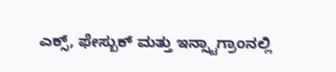ಎಕ್ಸ್, ಫೇಸ್ಬುಕ್ ಮತ್ತು ಇನ್ಸ್ಟಾಗ್ರಾಂನಲ್ಲಿ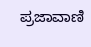ಪ್ರಜಾವಾಣಿ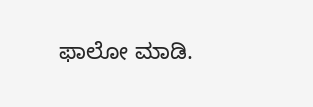ಫಾಲೋ ಮಾಡಿ.